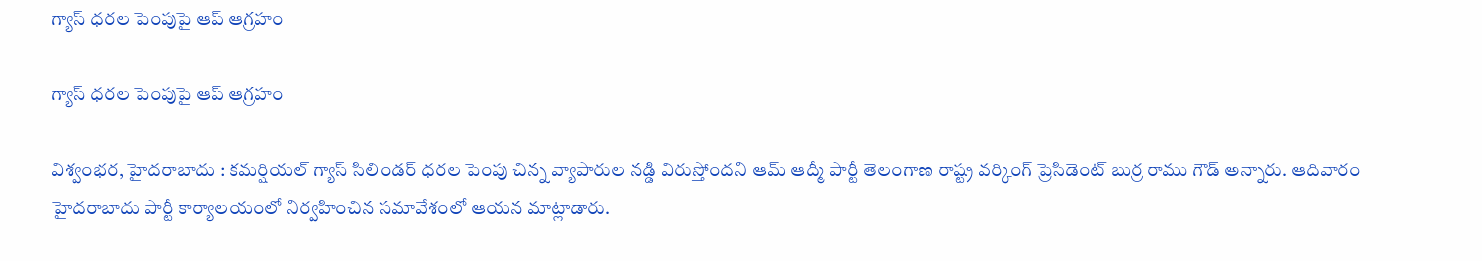గ్యాస్ ధరల పెంపుపై ఆప్ ఆగ్రహం

గ్యాస్ ధరల పెంపుపై ఆప్ ఆగ్రహం

విశ్వంభర, హైదరాబాదు : కమర్షియల్ గ్యాస్ సిలిండర్ ధరల పెంపు చిన్న వ్యాపారుల నడ్డి విరుస్తోందని ఆమ్ ఆద్మీ పార్టీ తెలంగాణ రాష్ట్ర వర్కింగ్ ప్రెసిడెంట్ బుర్ర రాము గౌడ్ అన్నారు. ఆదివారం హైదరాబాదు పార్టీ కార్యాలయంలో నిర్వహించిన సమావేశంలో ఆయన మాట్లాడారు.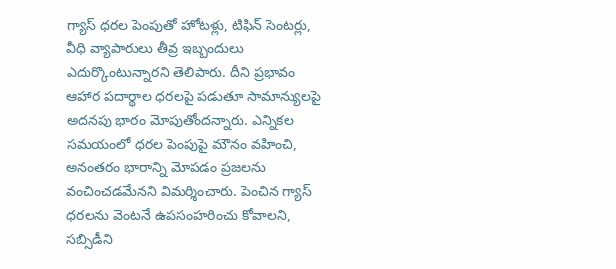గ్యాస్ ధరల పెంపుతో హోటళ్లు, టిఫిన్ సెంటర్లు, వీధి వ్యాపారులు తీవ్ర ఇబ్బందులు ఎదుర్కొంటున్నారని తెలిపారు. దీని ప్రభావం ఆహార పదార్థాల ధరలపై పడుతూ సామాన్యులపై అదనపు భారం మోపుతోందన్నారు. ఎన్నికల సమయంలో ధరల పెంపుపై మౌనం వహించి, అనంతరం భారాన్ని మోపడం ప్రజలను వంచించడమేనని విమర్శించారు. పెంచిన గ్యాస్ ధరలను వెంటనే ఉపసంహరించు కోవాలని, సబ్సిడీని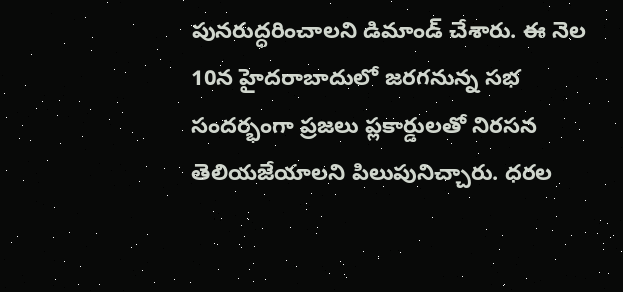పునరుద్ధరించాలని డిమాండ్ చేశారు. ఈ నెల 10న హైదరాబాదులో జరగనున్న సభ సందర్భంగా ప్రజలు ప్లకార్డులతో నిరసన తెలియజేయాలని పిలుపునిచ్చారు. ధరల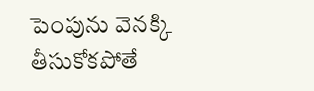పెంపును వెనక్కి తీసుకోకపోతే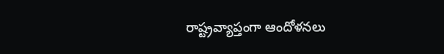రాష్ట్రవ్యాప్తంగా ఆందోళనలు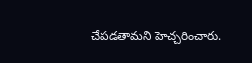చేపడతామని హెచ్చరించారు.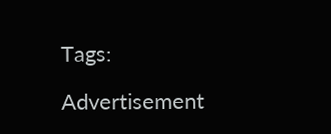Tags:

Advertisement